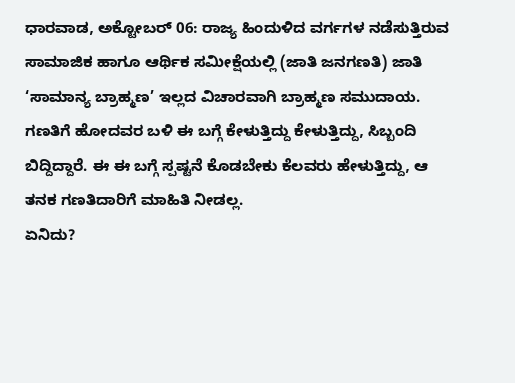ಧಾರವಾಡ, ಅಕ್ಟೋಬರ್ 06: ರಾಜ್ಯ ಹಿಂದುಳಿದ ವರ್ಗಗಳ ನಡೆಸುತ್ತಿರುವ ಸಾಮಾಜಿಕ ಹಾಗೂ ಆರ್ಥಿಕ ಸಮೀಕ್ಷೆಯಲ್ಲಿ (ಜಾತಿ ಜನಗಣತಿ) ಜಾತಿ ‘ಸಾಮಾನ್ಯ ಬ್ರಾಹ್ಮಣ’ ಇಲ್ಲದ ವಿಚಾರವಾಗಿ ಬ್ರಾಹ್ಮಣ ಸಮುದಾಯ. ಗಣತಿಗೆ ಹೋದವರ ಬಳಿ ಈ ಬಗ್ಗೆ ಕೇಳುತ್ತಿದ್ದು ಕೇಳುತ್ತಿದ್ದು, ಸಿಬ್ಬಂದಿ ಬಿದ್ದಿದ್ದಾರೆ. ಈ ಈ ಬಗ್ಗೆ ಸ್ಪಷ್ಟನೆ ಕೊಡಬೇಕು ಕೆಲವರು ಹೇಳುತ್ತಿದ್ದು, ಆ ತನಕ ಗಣತಿದಾರಿಗೆ ಮಾಹಿತಿ ನೀಡಲ್ಲ.
ಏನಿದು?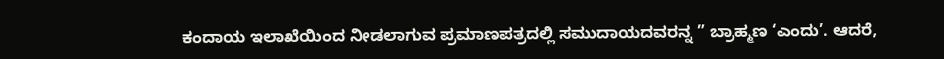ಕಂದಾಯ ಇಲಾಖೆಯಿಂದ ನೀಡಲಾಗುವ ಪ್ರಮಾಣಪತ್ರದಲ್ಲಿ ಸಮುದಾಯದವರನ್ನ ” ಬ್ರಾಹ್ಮಣ ‘ಎಂದು’. ಆದರೆ,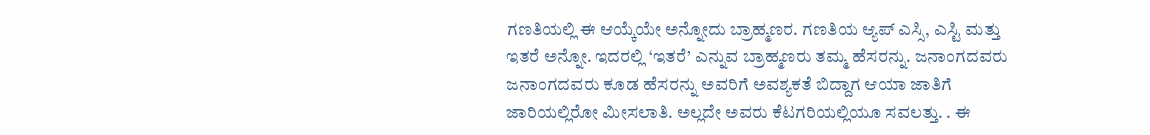ಗಣತಿಯಲ್ಲಿ ಈ ಆಯ್ಕೆಯೇ ಅನ್ನೋದು ಬ್ರಾಹ್ಮಣರ. ಗಣತಿಯ ಆ್ಯಪ್ ಎಸ್ಸಿ, ಎಸ್ಟಿ ಮತ್ತು ಇತರೆ ಅನ್ನೋ. ಇದರಲ್ಲಿ ‘ಇತರೆ’ ಎನ್ನುವ ಬ್ರಾಹ್ಮಣರು ತಮ್ಮ ಹೆಸರನ್ನು. ಜನಾಂಗದವರು ಜನಾಂಗದವರು ಕೂಡ ಹೆಸರನ್ನು ಅವರಿಗೆ ಅವಶ್ಯಕತೆ ಬಿದ್ದಾಗ ಆಯಾ ಜಾತಿಗೆ ಜಾರಿಯಲ್ಲಿರೋ ಮೀಸಲಾತಿ. ಅಲ್ಲದೇ ಅವರು ಕೆಟಗರಿಯಲ್ಲಿಯೂ ಸವಲತ್ತು. . ಈ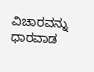ವಿಚಾರವನ್ನು ಧಾರವಾಡ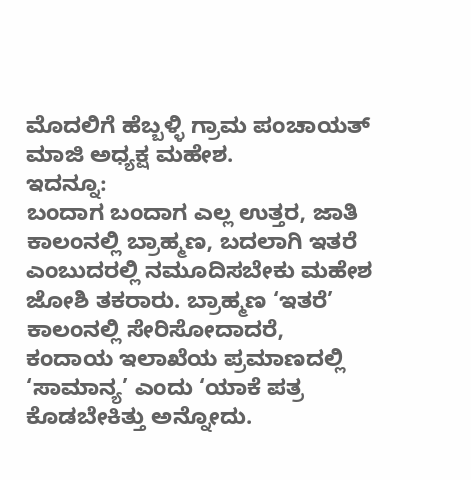ಮೊದಲಿಗೆ ಹೆಬ್ಬಳ್ಳಿ ಗ್ರಾಮ ಪಂಚಾಯತ್ ಮಾಜಿ ಅಧ್ಯಕ್ಷ ಮಹೇಶ.
ಇದನ್ನೂ:
ಬಂದಾಗ ಬಂದಾಗ ಎಲ್ಲ ಉತ್ತರ, ಜಾತಿ ಕಾಲಂನಲ್ಲಿ ಬ್ರಾಹ್ಮಣ, ಬದಲಾಗಿ ಇತರೆ ಎಂಬುದರಲ್ಲಿ ನಮೂದಿಸಬೇಕು ಮಹೇಶ ಜೋಶಿ ತಕರಾರು. ಬ್ರಾಹ್ಮಣ ‘ಇತರೆ’ ಕಾಲಂನಲ್ಲಿ ಸೇರಿಸೋದಾದರೆ, ಕಂದಾಯ ಇಲಾಖೆಯ ಪ್ರಮಾಣದಲ್ಲಿ ‘ಸಾಮಾನ್ಯ’ ಎಂದು ‘ಯಾಕೆ ಪತ್ರ ಕೊಡಬೇಕಿತ್ತು ಅನ್ನೋದು.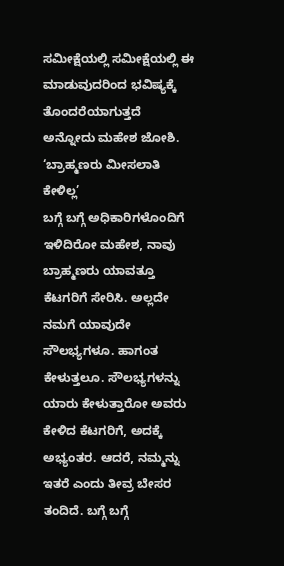ಸಮೀಕ್ಷೆಯಲ್ಲಿ ಸಮೀಕ್ಷೆಯಲ್ಲಿ ಈ ಮಾಡುವುದರಿಂದ ಭವಿಷ್ಯಕ್ಕೆ ತೊಂದರೆಯಾಗುತ್ತದೆ ಅನ್ನೋದು ಮಹೇಶ ಜೋಶಿ.
‘ಬ್ರಾಹ್ಮಣರು ಮೀಸಲಾತಿ ಕೇಳಿಲ್ಲ’
ಬಗ್ಗೆ ಬಗ್ಗೆ ಅಧಿಕಾರಿಗಳೊಂದಿಗೆ ಇಳಿದಿರೋ ಮಹೇಶ, ನಾವು ಬ್ರಾಹ್ಮಣರು ಯಾವತ್ತೂ ಕೆಟಗರಿಗೆ ಸೇರಿಸಿ. ಅಲ್ಲದೇ ನಮಗೆ ಯಾವುದೇ ಸೌಲಭ್ಯಗಳೂ. ಹಾಗಂತ ಕೇಳುತ್ತಲೂ. ಸೌಲಭ್ಯಗಳನ್ನು ಯಾರು ಕೇಳುತ್ತಾರೋ ಅವರು ಕೇಳಿದ ಕೆಟಗರಿಗೆ, ಅದಕ್ಕೆ ಅಭ್ಯಂತರ. ಆದರೆ, ನಮ್ಮನ್ನು ಇತರೆ ಎಂದು ತೀವ್ರ ಬೇಸರ ತಂದಿದೆ. ಬಗ್ಗೆ ಬಗ್ಗೆ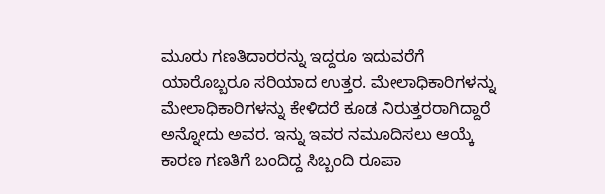ಮೂರು ಗಣತಿದಾರರನ್ನು ಇದ್ದರೂ ಇದುವರೆಗೆ ಯಾರೊಬ್ಬರೂ ಸರಿಯಾದ ಉತ್ತರ. ಮೇಲಾಧಿಕಾರಿಗಳನ್ನು ಮೇಲಾಧಿಕಾರಿಗಳನ್ನು ಕೇಳಿದರೆ ಕೂಡ ನಿರುತ್ತರರಾಗಿದ್ದಾರೆ ಅನ್ನೋದು ಅವರ. ಇನ್ನು ಇವರ ನಮೂದಿಸಲು ಆಯ್ಕೆ ಕಾರಣ ಗಣತಿಗೆ ಬಂದಿದ್ದ ಸಿಬ್ಬಂದಿ ರೂಪಾ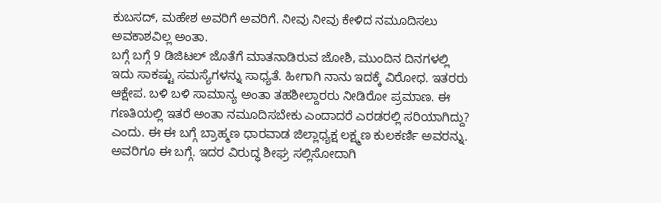ಕುಬಸದ್, ಮಹೇಶ ಅವರಿಗೆ ಅವರಿಗೆ. ನೀವು ನೀವು ಕೇಳಿದ ನಮೂದಿಸಲು ಅವಕಾಶವಿಲ್ಲ ಅಂತಾ.
ಬಗ್ಗೆ ಬಗ್ಗೆ 9 ಡಿಜಿಟಲ್ ಜೊತೆಗೆ ಮಾತನಾಡಿರುವ ಜೋಶಿ, ಮುಂದಿನ ದಿನಗಳಲ್ಲಿ ಇದು ಸಾಕಷ್ಟು ಸಮಸ್ಯೆಗಳನ್ನು ಸಾಧ್ಯತೆ. ಹೀಗಾಗಿ ನಾನು ಇದಕ್ಕೆ ವಿರೋಧ. ಇತರರು ಆಕ್ಷೇಪ. ಬಳಿ ಬಳಿ ಸಾಮಾನ್ಯ ಅಂತಾ ತಹಶೀಲ್ದಾರರು ನೀಡಿರೋ ಪ್ರಮಾಣ. ಈ ಗಣತಿಯಲ್ಲಿ ಇತರೆ ಅಂತಾ ನಮೂದಿಸಬೇಕು ಎಂದಾದರೆ ಎರಡರಲ್ಲಿ ಸರಿಯಾಗಿದ್ದು? ಎಂದು. ಈ ಈ ಬಗ್ಗೆ ಬ್ರಾಹ್ಮಣ ಧಾರವಾಡ ಜಿಲ್ಲಾಧ್ಯಕ್ಷ ಲಕ್ಷ್ಮಣ ಕುಲಕರ್ಣಿ ಅವರನ್ನು. ಅವರಿಗೂ ಈ ಬಗ್ಗೆ. ಇದರ ವಿರುದ್ಧ ಶೀಘ್ರ ಸಲ್ಲಿಸೋದಾಗಿ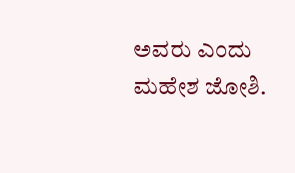ಅವರು ಎಂದು ಮಹೇಶ ಜೋಶಿ.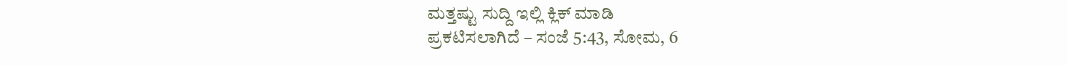ಮತ್ತಷ್ಟು ಸುದ್ದಿ ಇಲ್ಲಿ ಕ್ಲಿಕ್ ಮಾಡಿ
ಪ್ರಕಟಿಸಲಾಗಿದೆ – ಸಂಜೆ 5:43, ಸೋಮ, 6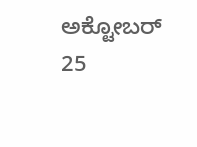ಅಕ್ಟೋಬರ್ 25